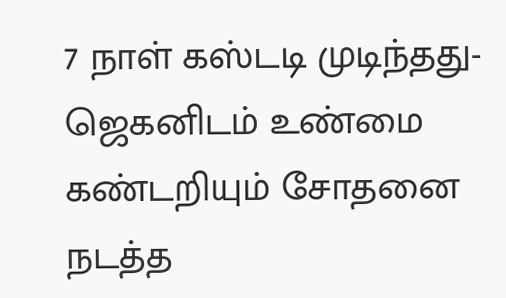7 நாள் கஸ்டடி முடிந்தது- ஜெகனிடம் உண்மை கண்டறியும் சோதனை நடத்த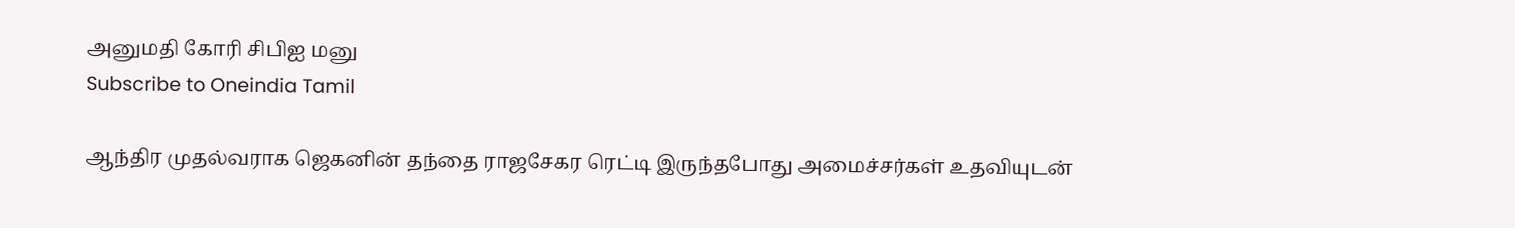அனுமதி கோரி சிபிஐ மனு
Subscribe to Oneindia Tamil

ஆந்திர முதல்வராக ஜெகனின் தந்தை ராஜசேகர ரெட்டி இருந்தபோது அமைச்சர்கள் உதவியுடன்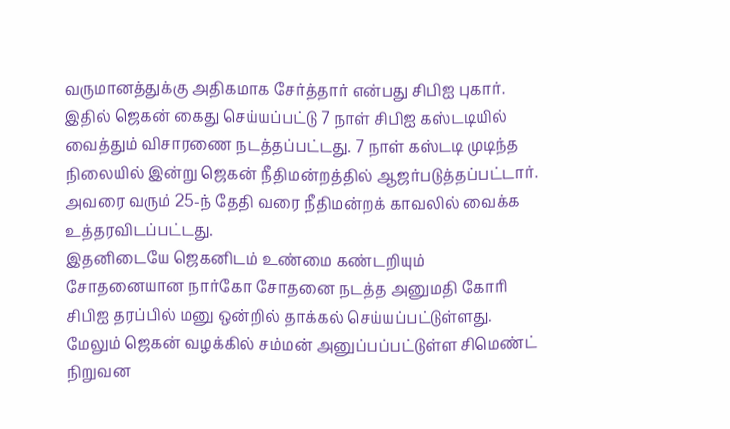வருமானத்துக்கு அதிகமாக சேர்த்தார் என்பது சிபிஐ புகார். இதில் ஜெகன் கைது செய்யப்பட்டு 7 நாள் சிபிஐ கஸ்டடியில் வைத்தும் விசாரணை நடத்தப்பட்டது. 7 நாள் கஸ்டடி முடிந்த நிலையில் இன்று ஜெகன் நீதிமன்றத்தில் ஆஜர்படுத்தப்பட்டார். அவரை வரும் 25-ந் தேதி வரை நீதிமன்றக் காவலில் வைக்க உத்தரவிடப்பட்டது.
இதனிடையே ஜெகனிடம் உண்மை கண்டறியும் சோதனையான நார்கோ சோதனை நடத்த அனுமதி கோரி சிபிஐ தரப்பில் மனு ஒன்றில் தாக்கல் செய்யப்பட்டுள்ளது.
மேலும் ஜெகன் வழக்கில் சம்மன் அனுப்பப்பட்டுள்ள சிமெண்ட் நிறுவன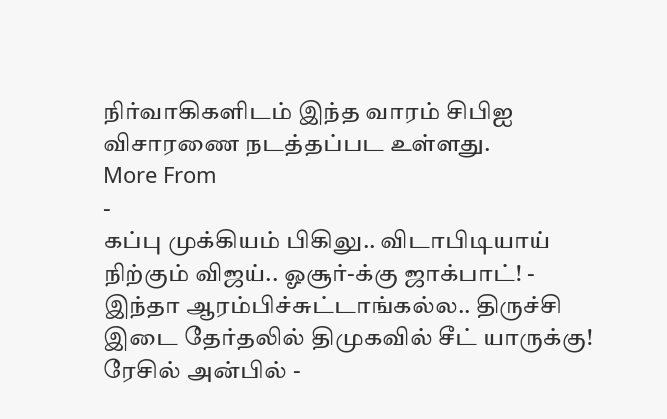நிர்வாகிகளிடம் இந்த வாரம் சிபிஐ விசாரணை நடத்தப்பட உள்ளது.
More From
-
கப்பு முக்கியம் பிகிலு.. விடாபிடியாய் நிற்கும் விஜய்.. ஓசூர்-க்கு ஜாக்பாட்! -
இந்தா ஆரம்பிச்சுட்டாங்கல்ல.. திருச்சி இடை தேர்தலில் திமுகவில் சீட் யாருக்கு! ரேசில் அன்பில் -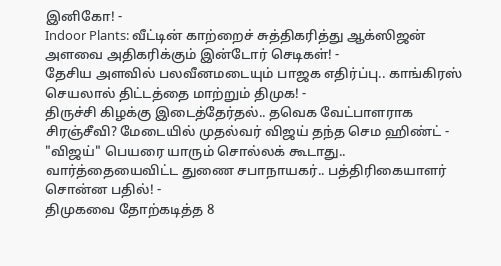இனிகோ! -
Indoor Plants: வீட்டின் காற்றைச் சுத்திகரித்து ஆக்ஸிஜன் அளவை அதிகரிக்கும் இன்டோர் செடிகள்! -
தேசிய அளவில் பலவீனமடையும் பாஜக எதிர்ப்பு.. காங்கிரஸ் செயலால் திட்டத்தை மாற்றும் திமுக! -
திருச்சி கிழக்கு இடைத்தேர்தல்.. தவெக வேட்பாளராக சிரஞ்சீவி? மேடையில் முதல்வர் விஜய் தந்த செம ஹிண்ட் -
"விஜய்" பெயரை யாரும் சொல்லக் கூடாது.. வார்த்தையைவிட்ட துணை சபாநாயகர்.. பத்திரிகையாளர் சொன்ன பதில்! -
திமுகவை தோற்கடித்த 8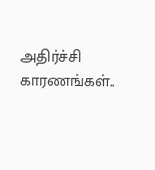அதிர்ச்சி காரணங்கள்..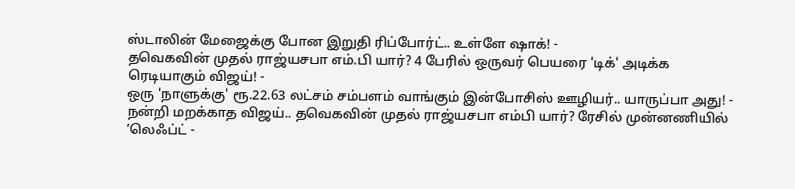ஸ்டாலின் மேஜைக்கு போன இறுதி ரிப்போர்ட்.. உள்ளே ஷாக்! -
தவெகவின் முதல் ராஜ்யசபா எம்.பி யார்? 4 பேரில் ஒருவர் பெயரை 'டிக்' அடிக்க ரெடியாகும் விஜய்! -
ஒரு 'நாளுக்கு' ரூ.22.63 லட்சம் சம்பளம் வாங்கும் இன்போசிஸ் ஊழியர்.. யாருப்பா அது! -
நன்றி மறக்காத விஜய்.. தவெகவின் முதல் ராஜ்யசபா எம்பி யார்? ரேசில் முன்னணியில் ’லெஃப்ட் -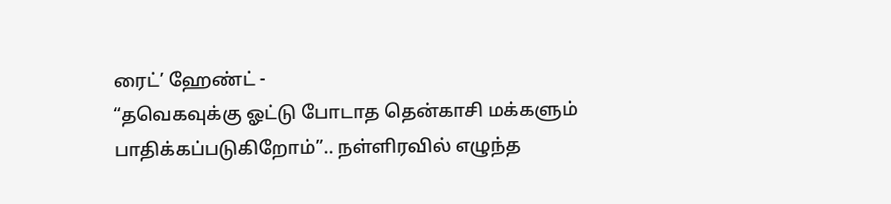ரைட்’ ஹேண்ட் -
“தவெகவுக்கு ஓட்டு போடாத தென்காசி மக்களும் பாதிக்கப்படுகிறோம்”.. நள்ளிரவில் எழுந்த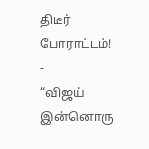திடீர் போராட்டம்! -
“விஜய் இன்னொரு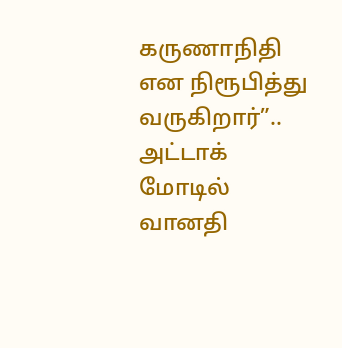கருணாநிதி என நிரூபித்து வருகிறார்”.. அட்டாக் மோடில் வானதி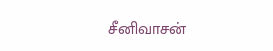சீனிவாசன்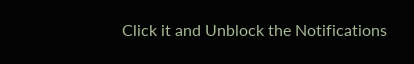Click it and Unblock the Notifications